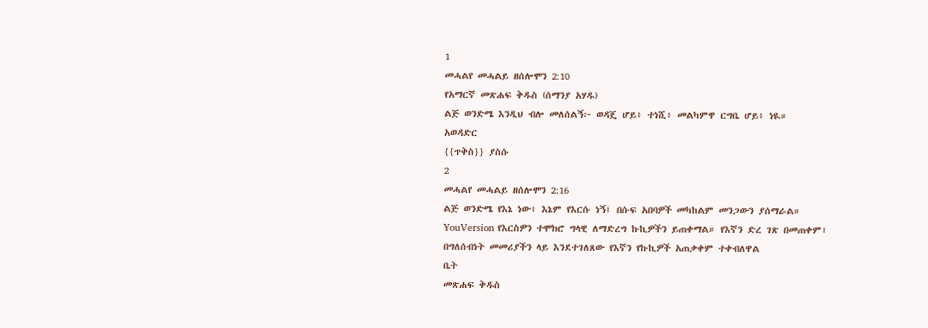1
መሓልየ መሓልይ ዘሰሎሞን 2:10
የአማርኛ መጽሐፍ ቅዱስ (ሰማንያ አሃዱ)
ልጅ ወንድሜ እንዲህ ብሎ መለሰልኝ፦ ወዳጄ ሆይ፥ ተነሺ፥ መልካምዋ ርግቤ ሆይ፥ ነዪ።
አወዳድር
{{ጥቅስ}} ያስሱ
2
መሓልየ መሓልይ ዘሰሎሞን 2:16
ልጅ ወንድሜ የእኔ ነው፥ እኔም የእርሱ ነኝ፤ በሱፍ አበባዎች መካከልም መንጋውን ያሰማራል።
YouVersion የእርስዎን ተሞክሮ ግላዊ ለማድረግ ኩኪዎችን ይጠቀማል። የእኛን ድረ ገጽ በመጠቀም፣ በግለሰብነት መመሪያችን ላይ እንደተገለጸው የእኛን የኩኪዎች አጠቃቀም ተቀብለዋል
ቤት
መጽሐፍ ቅዱስ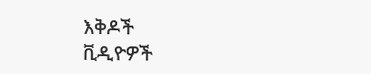እቅዶች
ቪዲዮዎች